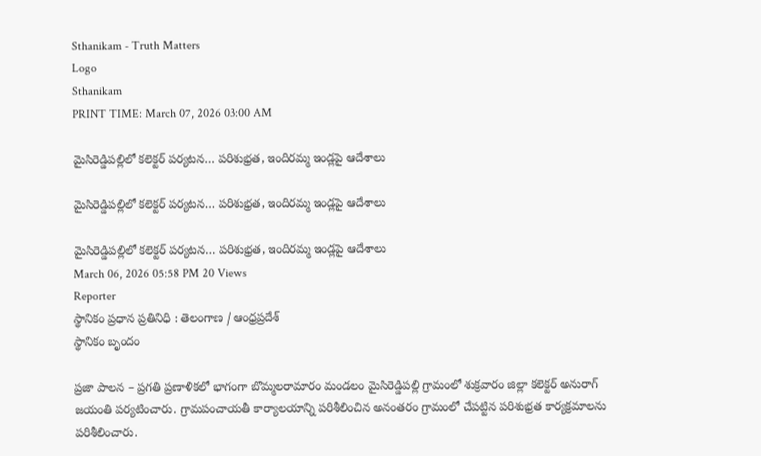Sthanikam - Truth Matters
Logo
Sthanikam
PRINT TIME: March 07, 2026 03:00 AM

మైసిరెడ్డిపల్లిలో కలెక్టర్ పర్యటన… పరిశుభ్రత, ఇందిరమ్మ ఇండ్లపై ఆదేశాలు

మైసిరెడ్డిపల్లిలో కలెక్టర్ పర్యటన… పరిశుభ్రత, ఇందిరమ్మ ఇండ్లపై ఆదేశాలు

మైసిరెడ్డిపల్లిలో కలెక్టర్ పర్యటన… పరిశుభ్రత, ఇందిరమ్మ ఇండ్లపై ఆదేశాలు
March 06, 2026 05:58 PM 20 Views
Reporter
స్థానికం ప్రధాన ప్రతినిధి : తెలంగాణ / ఆంధ్రప్రదేశ్
స్థానికం బృందం

ప్రజా పాలన – ప్రగతి ప్రణాళికలో భాగంగా బొమ్మలరామారం మండలం మైసిరెడ్డిపల్లి గ్రామంలో శుక్రవారం జిల్లా కలెక్టర్ అనురాగ్ జయంతి పర్యటించారు. గ్రామపంచాయతీ కార్యాలయాన్ని పరిశీలించిన అనంతరం గ్రామంలో చేపట్టిన పరిశుభ్రత కార్యక్రమాలను పరిశీలించారు.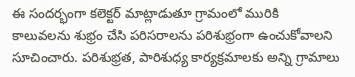ఈ సందర్భంగా కలెక్టర్ మాట్లాడుతూ గ్రామంలో మురికి కాలువలను శుభ్రం చేసి పరిసరాలను పరిశుభ్రంగా ఉంచుకోవాలని సూచించారు. పరిశుభ్రత, పారిశుధ్య కార్యక్రమాలకు అన్ని గ్రామాలు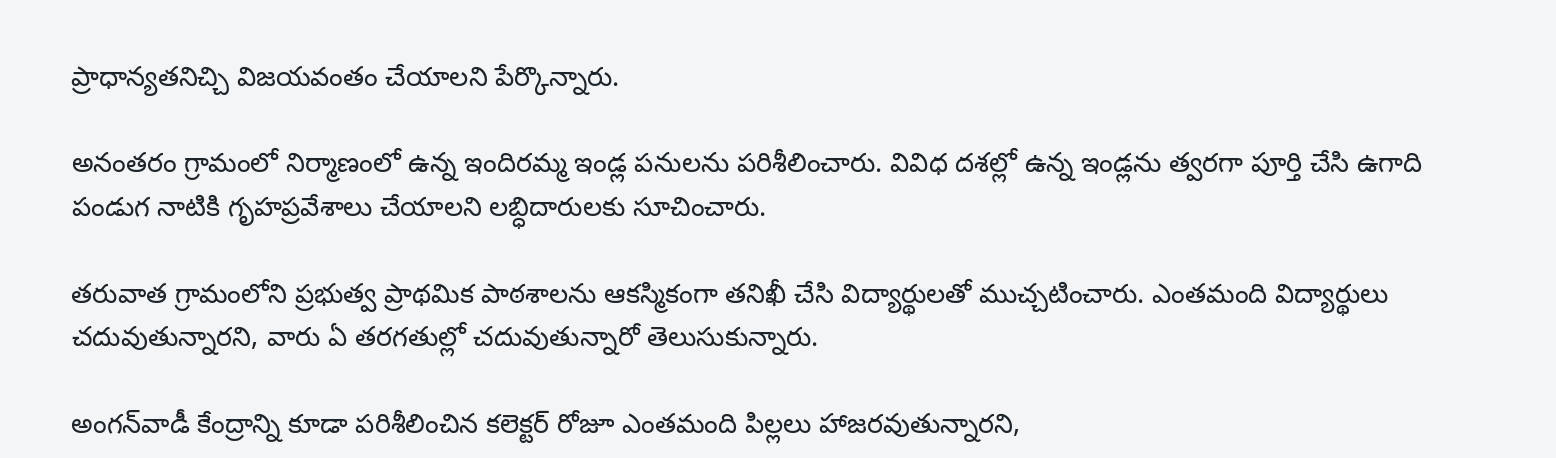ప్రాధాన్యతనిచ్చి విజయవంతం చేయాలని పేర్కొన్నారు.

అనంతరం గ్రామంలో నిర్మాణంలో ఉన్న ఇందిరమ్మ ఇండ్ల పనులను పరిశీలించారు. వివిధ దశల్లో ఉన్న ఇండ్లను త్వరగా పూర్తి చేసి ఉగాది పండుగ నాటికి గృహప్రవేశాలు చేయాలని లబ్ధిదారులకు సూచించారు.

తరువాత గ్రామంలోని ప్రభుత్వ ప్రాథమిక పాఠశాలను ఆకస్మికంగా తనిఖీ చేసి విద్యార్థులతో ముచ్చటించారు. ఎంతమంది విద్యార్థులు చదువుతున్నారని, వారు ఏ తరగతుల్లో చదువుతున్నారో తెలుసుకున్నారు.

అంగన్‌వాడీ కేంద్రాన్ని కూడా పరిశీలించిన కలెక్టర్ రోజూ ఎంతమంది పిల్లలు హాజరవుతున్నారని,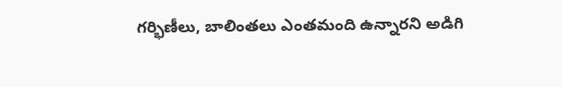గర్భిణీలు, బాలింతలు ఎంతమంది ఉన్నారని అడిగి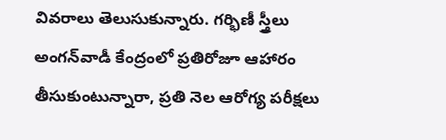వివరాలు తెలుసుకున్నారు. గర్భిణీ స్త్రీలు అంగన్‌వాడీ కేంద్రంలో ప్రతిరోజూ ఆహారం తీసుకుంటున్నారా, ప్రతి నెల ఆరోగ్య పరీక్షలు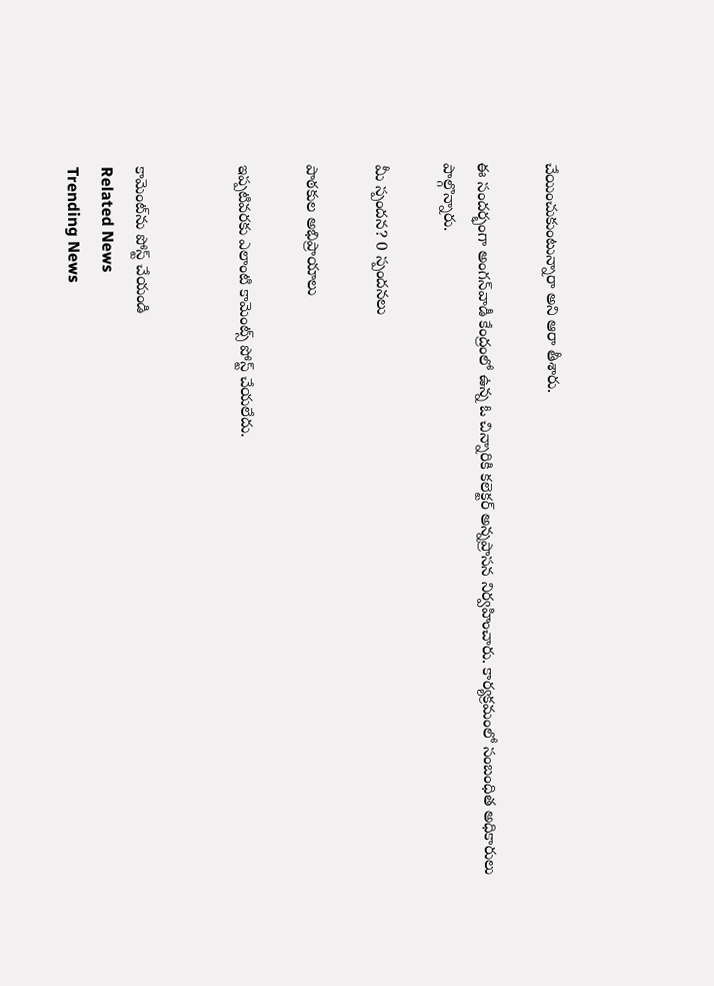చేయించుకుంటున్నారా అని ఆరా తీశారు.

ఈ సందర్భంగా అంగన్‌వాడీ కేంద్రంలో ఉన్న ఓ చిన్నారికి కలెక్టర్ అన్నప్రాసన నిర్వహించారు. కార్యక్రమంలో సంబంధిత అధికారులు పాల్గొన్నారు.

మీ స్పందన? 0 స్పందనలు

పాఠకుల అభిప్రాయాలు

ఇప్పటివరకు ఎలాంటి కామెంట్స్ పోస్ట్ చేయలేదు.


కామెంట్‌ను పోస్ట్ చేయండి
Related News
Trending News